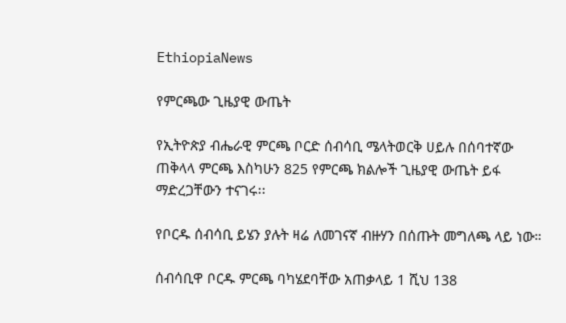EthiopiaNews

የምርጫው ጊዜያዊ ውጤት

የኢትዮጵያ ብሔራዊ ምርጫ ቦርድ ሰብሳቢ ሜላትወርቅ ሀይሉ በሰባተኛው ጠቅላላ ምርጫ እስካሁን 825 የምርጫ ክልሎች ጊዜያዊ ውጤት ይፋ ማድረጋቸውን ተናገሩ፡፡

የቦርዱ ሰብሳቢ ይሄን ያሉት ዛሬ ለመገናኛ ብዙሃን በሰጡት መግለጫ ላይ ነው።

ሰብሳቢዋ ቦርዱ ምርጫ ባካሄደባቸው አጠቃላይ 1 ሺህ 138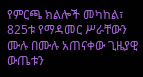የምርጫ ክልሎች መካከል፣ 825ቱ የማዳመር ሥራቸውን ሙሉ በሙሉ አጠናቀው ጊዜያዊ ውጤቱን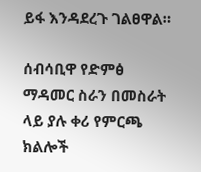ይፋ እንዳደረጉ ገልፀዋል።

ሰብሳቢዋ የድምፅ ማዳመር ስራን በመስራት ላይ ያሉ ቀሪ የምርጫ ክልሎች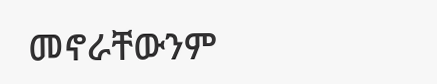መኖራቸውንም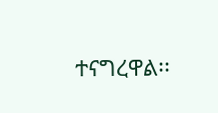ተናግረዋል፡፡